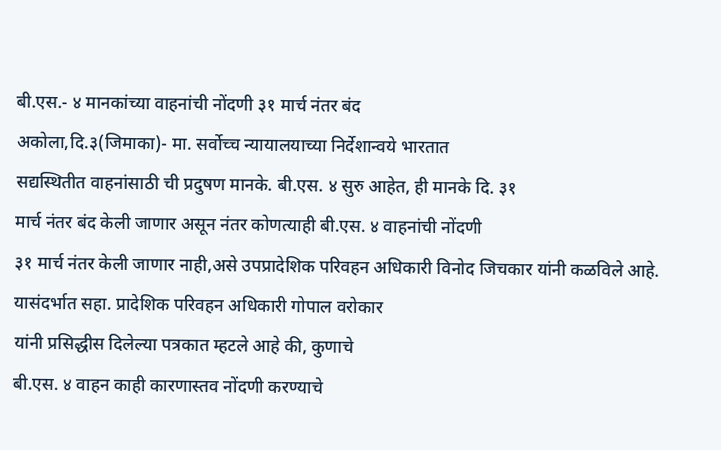बी.एस.- ४ मानकांच्या वाहनांची नोंदणी ३१ मार्च नंतर बंद
अकोला,दि.३(जिमाका)- मा. सर्वोच्च न्यायालयाच्या निर्देशान्वये भारतात
सद्यस्थितीत वाहनांसाठी ची प्रदुषण मानके. बी.एस. ४ सुरु आहेत, ही मानके दि. ३१
मार्च नंतर बंद केली जाणार असून नंतर कोणत्याही बी.एस. ४ वाहनांची नोंदणी
३१ मार्च नंतर केली जाणार नाही,असे उपप्रादेशिक परिवहन अधिकारी विनोद जिचकार यांनी कळविले आहे.
यासंदर्भात सहा. प्रादेशिक परिवहन अधिकारी गोपाल वरोकार
यांनी प्रसिद्धीस दिलेल्या पत्रकात म्हटले आहे की, कुणाचे
बी.एस. ४ वाहन काही कारणास्तव नोंदणी करण्याचे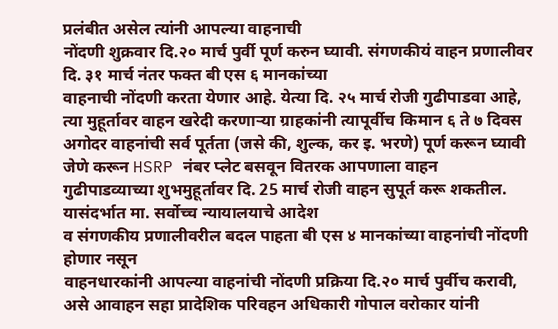प्रलंबीत असेल त्यांनी आपल्या वाहनाची
नोंदणी शुक्रवार दि.२० मार्च पुर्वी पूर्ण करुन घ्यावी. संगणकीयं वाहन प्रणालीवर
दि. ३१ मार्च नंतर फक्त बी एस ६ मानकांच्या
वाहनाची नोंदणी करता येणार आहे. येत्या दि. २५ मार्च रोजी गुढीपाडवा आहे,
त्या मुहूर्तावर वाहन खरेदी करणाऱ्या ग्राहकांनी त्यापूर्वीच किमान ६ ते ७ दिवस
अगोदर वाहनांची सर्व पूर्तता (जसे की, शुल्क, कर इ. भरणे) पूर्ण करून घ्यावी जेणे करून HSRP नंबर प्लेट बसवून वितरक आपणाला वाहन
गुढीपाडव्याच्या शुभमुहूर्तावर दि. 25 मार्च रोजी वाहन सुपूर्त करू शकतील.
यासंदर्भात मा. सर्वोच्च न्यायालयाचे आदेश
व संगणकीय प्रणालीवरील बदल पाहता बी एस ४ मानकांच्या वाहनांची नोंदणी होणार नसून
वाहनधारकांनी आपल्या वाहनांची नोंदणी प्रक्रिया दि.२० मार्च पुर्वीच करावी,
असे आवाहन सहा प्रादेशिक परिवहन अधिकारी गोपाल वरोकार यांनी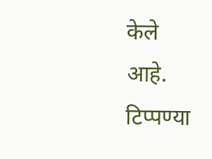केले
आहे.
टिप्पण्या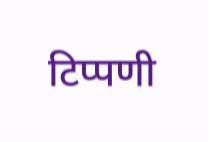टिप्पणी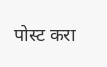पोस्ट करा